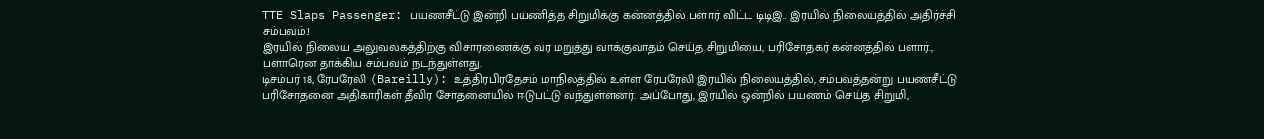TTE Slaps Passenger: பயணசீட்டு இன்றி பயணித்த சிறுமிக்கு கன்னத்தில் பளார் விட்ட டிடிஇ.. இரயில் நிலையத்தில் அதிர்ச்சி சம்பவம்.!
இரயில் நிலைய அலுவலகத்திற்கு விசாரணைக்கு வர மறுத்து வாக்குவாதம் செய்த சிறுமியை, பரிசோதகர் கன்னத்தில் பளார்., பளாரென தாக்கிய சம்பவம் நடந்துள்ளது.
டிசம்பர் 18, ரேபரேலி (Bareilly): உத்திரபிரதேசம் மாநிலத்தில் உள்ள ரேபரேலி இரயில் நிலையத்தில், சம்பவத்தன்று பயணசீட்டு பரிசோதனை அதிகாரிகள் தீவிர சோதனையில் ஈடுபட்டு வந்துள்ளனர். அப்போது, இரயில் ஒன்றில் பயணம் செய்த சிறுமி,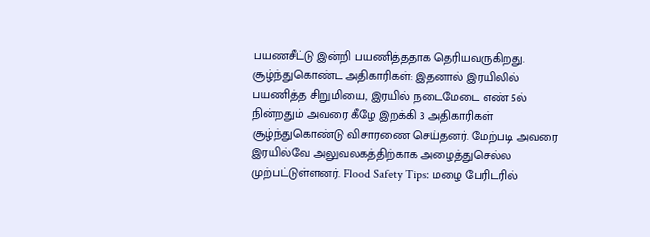பயணசீட்டு இன்றி பயணித்ததாக தெரியவருகிறது.
சூழ்ந்துகொண்ட அதிகாரிகள்: இதனால் இரயிலில் பயணித்த சிறுமியை, இரயில் நடைமேடை எண் 5ல் நின்றதும் அவரை கீழே இறக்கி 3 அதிகாரிகள் சூழ்ந்துகொண்டு விசாரணை செய்தனர். மேற்படி அவரை இரயில்வே அலுவலகத்திற்காக அழைத்துசெல்ல முற்பட்டுள்ளனர். Flood Safety Tips: மழை பேரிடரில்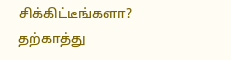சிக்கிட்டீங்களா? தற்காத்து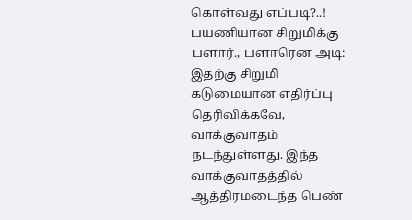கொள்வது எப்படி?..!
பயணியான சிறுமிக்கு பளார்., பளாரென அடி: இதற்கு சிறுமி கடுமையான எதிர்ப்பு தெரிவிக்கவே, வாக்குவாதம் நடந்துள்ளது. இந்த வாக்குவாதத்தில் ஆத்திரமடைந்த பெண்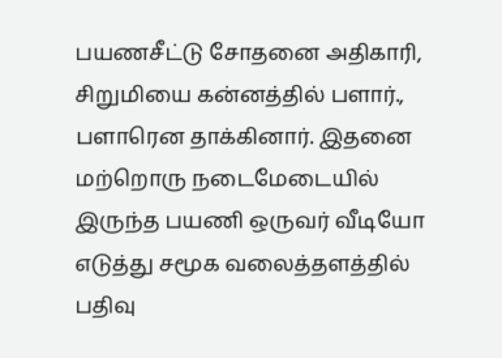பயணசீட்டு சோதனை அதிகாரி, சிறுமியை கன்னத்தில் பளார்., பளாரென தாக்கினார். இதனை மற்றொரு நடைமேடையில் இருந்த பயணி ஒருவர் வீடியோ எடுத்து சமூக வலைத்தளத்தில் பதிவு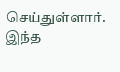செய்துள்ளார்.
இந்த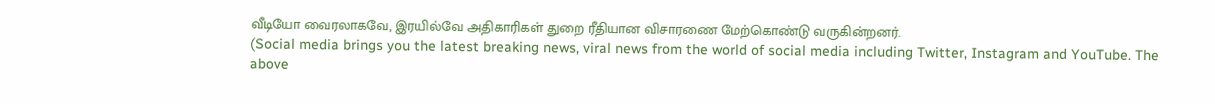வீடியோ வைரலாகவே, இரயில்வே அதிகாரிகள் துறை ரீதியான விசாரணை மேற்கொண்டு வருகின்றனர்.
(Social media brings you the latest breaking news, viral news from the world of social media including Twitter, Instagram and YouTube. The above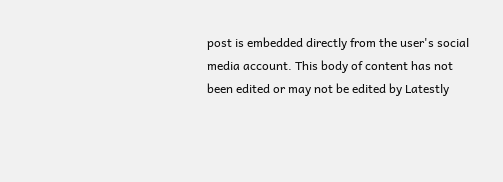post is embedded directly from the user's social media account. This body of content has not been edited or may not be edited by Latestly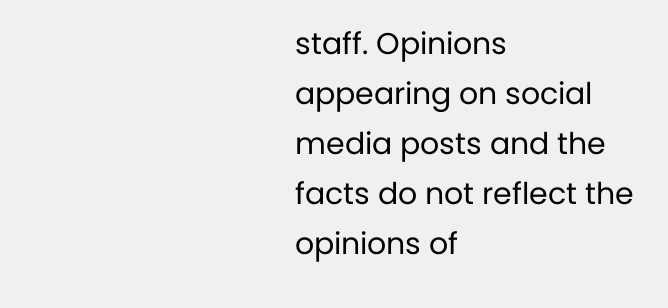staff. Opinions appearing on social media posts and the facts do not reflect the opinions of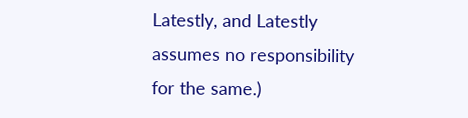Latestly, and Latestly assumes no responsibility for the same.)